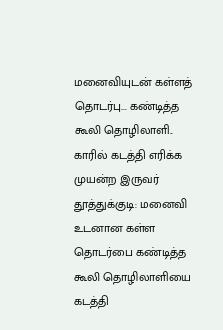மனைவியுடன் கள்ளத் தொடர்பு... கண்டித்த கூலி தொழிலாளி.. காரில் கடத்தி எரிக்க முயன்ற இருவர்
தூத்துக்குடி: மனைவி உடனான கள்ள தொடர்பை கண்டித்த கூலி தொழிலாளியை கடத்தி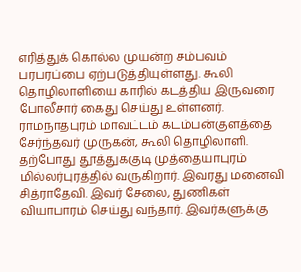எரித்துக் கொல்ல முயன்ற சம்பவம் பரபரப்பை ஏற்படுத்தியுள்ளது. கூலி தொழிலாளியை காரில் கடத்திய இருவரை போலீசார் கைது செய்து உள்ளனர்.
ராமநாதபுரம் மாவட்டம் கடம்பன்குளத்தை சேர்ந்தவர் முருகன், கூலி தொழிலாளி. தற்போது தூத்துககுடி முத்தையாபுரம் மில்லர்புரத்தில் வருகிறார். இவரது மனைவி சித்ராதேவி. இவர் சேலை, துணிகள் வியாபாரம் செய்து வந்தார். இவர்களுக்கு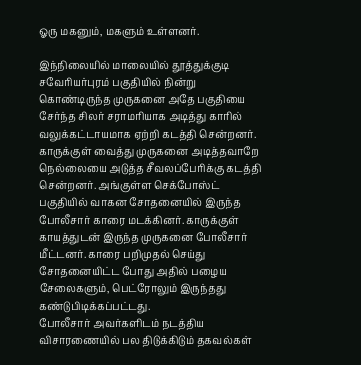ஓரு மகனும், மகளும் உள்ளனர்.

இந்நிலையில் மாலையில் தூத்துக்குடி சவேரியர்புரம் பகுதியில் நின்று கொண்டிருந்த முருகனை அதே பகுதியை சேர்ந்த சிலர் சராமரியாக அடித்து காரில் வலுக்கட்டாயமாக ஏற்றி கடத்தி சென்றனர்.
காருக்குள் வைத்து முருகனை அடித்தவாறே நெல்லையை அடுத்த சீவலப்பேரிக்கு கடத்தி சென்றனர். அங்குள்ள செக்போஸ்ட் பகுதியில் வாகன சோதனையில் இருந்த போலீசார் காரை மடக்கினர். காருக்குள் காயத்துடன் இருந்த முருகனை போலீசார் மீட்டனர். காரை பறிமுதல் செய்து சோதனையிட்ட போது அதில் பழைய சேலைகளும், பெட்ரோலும் இருந்தது கண்டுபிடிக்கப்பட்டது.
போலீசார் அவர்களிடம் நடத்திய விசாரணையில் பல திடுக்கிடும் தகவல்கள்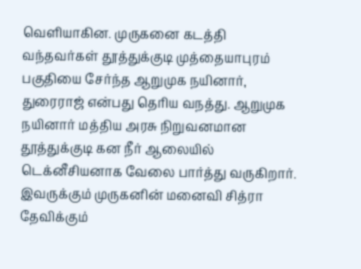வெளியாகின. முருகனை கடத்தி வந்தவர்கள் தூத்துக்குடி முத்தையாபுரம் பகுதியை சேர்ந்த ஆறுமுக நயினார், துரைராஜ் என்பது தெரிய வநத்து. ஆறுமுக நயினார் மத்திய அரசு நிறுவனமான தூத்துக்குடி கன நீர் ஆலையில் டெக்னீசியனாக வேலை பார்த்து வருகிறார். இவருக்கும் முருகனின் மனைவி சித்ரா தேவிக்கும்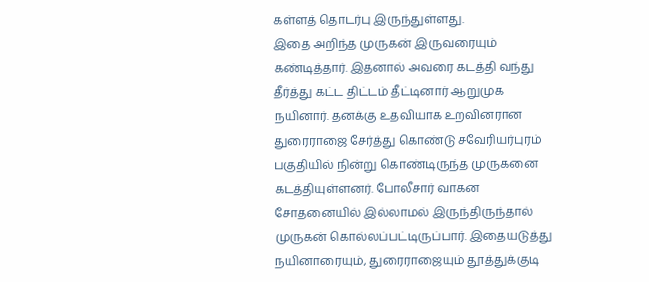கள்ளத் தொடர்பு இருந்துள்ளது.
இதை அறிந்த முருகன் இருவரையும் கண்டித்தார். இதனால் அவரை கடத்தி வந்து தீர்த்து கட்ட திட்டம் தீட்டினார் ஆறுமுக நயினார். தனக்கு உதவியாக உறவினரான துரைராஜை சேர்த்து கொண்டு சவேரியர்புரம் பகுதியில் நின்று கொண்டிருந்த முருகனை கடத்தியுள்ளனர். போலீசார் வாகன சோதனையில் இல்லாமல் இருந்திருந்தால் முருகன் கொல்லப்பட்டிருப்பார். இதையடுத்து நயினாரையும், துரைராஜையும் தூத்துக்குடி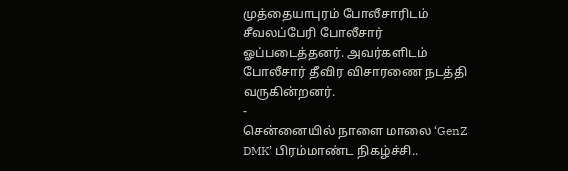முத்தையாபுரம் போலீசாரிடம் சீவலப்பேரி போலீசார் ஓப்படைத்தனர். அவர்களிடம் போலீசார் தீவிர விசாரணை நடத்தி வருகின்றனர்.
-
சென்னையில் நாளை மாலை ‘GenZ DMK’ பிரம்மாண்ட நிகழ்ச்சி..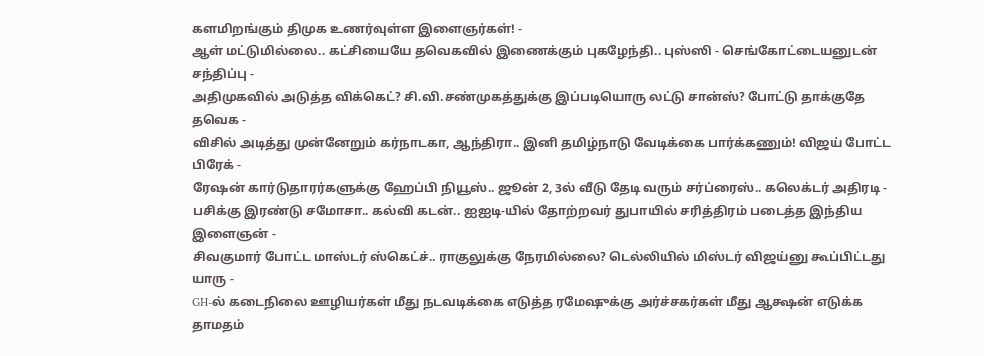களமிறங்கும் திமுக உணர்வுள்ள இளைஞர்கள்! -
ஆள் மட்டுமில்லை.. கட்சியையே தவெகவில் இணைக்கும் புகழேந்தி.. புஸ்ஸி - செங்கோட்டையனுடன் சந்திப்பு -
அதிமுகவில் அடுத்த விக்கெட்? சி.வி.சண்முகத்துக்கு இப்படியொரு லட்டு சான்ஸ்? போட்டு தாக்குதே தவெக -
விசில் அடித்து முன்னேறும் கர்நாடகா, ஆந்திரா.. இனி தமிழ்நாடு வேடிக்கை பார்க்கணும்! விஜய் போட்ட பிரேக் -
ரேஷன் கார்டுதாரர்களுக்கு ஹேப்பி நியூஸ்.. ஜூன் 2, 3ல் வீடு தேடி வரும் சர்ப்ரைஸ்.. கலெக்டர் அதிரடி -
பசிக்கு இரண்டு சமோசா.. கல்வி கடன்.. ஐஐடி-யில் தோற்றவர் துபாயில் சரித்திரம் படைத்த இந்திய இளைஞன் -
சிவகுமார் போட்ட மாஸ்டர் ஸ்கெட்ச்.. ராகுலுக்கு நேரமில்லை? டெல்லியில் மிஸ்டர் விஜய்னு கூப்பிட்டது யாரு -
GH-ல் கடைநிலை ஊழியர்கள் மீது நடவடிக்கை எடுத்த ரமேஷுக்கு அர்ச்சகர்கள் மீது ஆக்ஷன் எடுக்க தாமதம்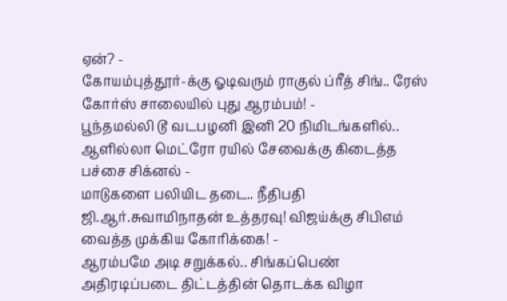ஏன்? -
கோயம்புத்தூர்-க்கு ஓடிவரும் ராகுல் ப்ரீத் சிங்.. ரேஸ் கோர்ஸ் சாலையில் புது ஆரம்பம்! -
பூந்தமல்லி டூ வடபழனி இனி 20 நிமிடங்களில்.. ஆளில்லா மெட்ரோ ரயில் சேவைக்கு கிடைத்த பச்சை சிக்னல் -
மாடுகளை பலியிட தடை.. நீதிபதி ஜி.ஆர்.சுவாமிநாதன் உத்தரவு! விஜய்க்கு சிபிஎம் வைத்த முக்கிய கோரிக்கை! -
ஆரம்பமே அடி சறுக்கல்.. சிங்கப்பெண் அதிரடிப்படை திட்டத்தின் தொடக்க விழா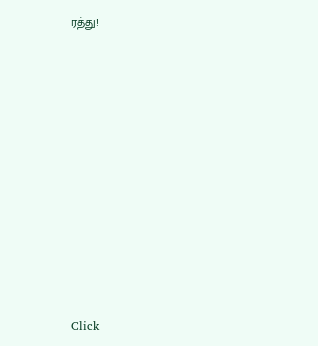ரத்து!












Click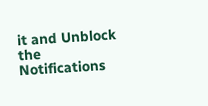it and Unblock the Notifications